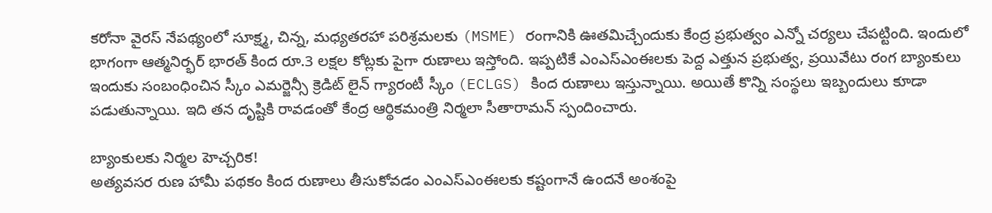కరోనా వైరస్ నేపథ్యంలో సూక్ష్మ, చిన్న, మధ్యతరహా పరిశ్రమలకు (MSME) రంగానికి ఊతమిచ్చేందుకు కేంద్ర ప్రభుత్వం ఎన్నో చర్యలు చేపట్టింది. ఇందులో భాగంగా ఆత్మనిర్భర్ భారత్ కింద రూ.3 లక్షల కోట్లకు పైగా రుణాలు ఇస్తోంది. ఇప్పటికే ఎంఎస్ఎంఈలకు పెద్ద ఎత్తున ప్రభుత్వ, ప్రయివేటు రంగ బ్యాంకులు ఇందుకు సంబంధించిన స్కీం ఎమర్జెన్సీ క్రెడిట్ లైన్ గ్యారంటీ స్కీం (ECLGS) కింద రుణాలు ఇస్తున్నాయి. అయితే కొన్ని సంస్థలు ఇబ్బందులు కూడా పడుతున్నాయి. ఇది తన దృష్టికి రావడంతో కేంద్ర ఆర్థికమంత్రి నిర్మలా సీతారామన్ స్పందించారు.

బ్యాంకులకు నిర్మల హెచ్చరిక!
అత్యవసర రుణ హామీ పథకం కింద రుణాలు తీసుకోవడం ఎంఎస్ఎంఈలకు కష్టంగానే ఉందనే అంశంపై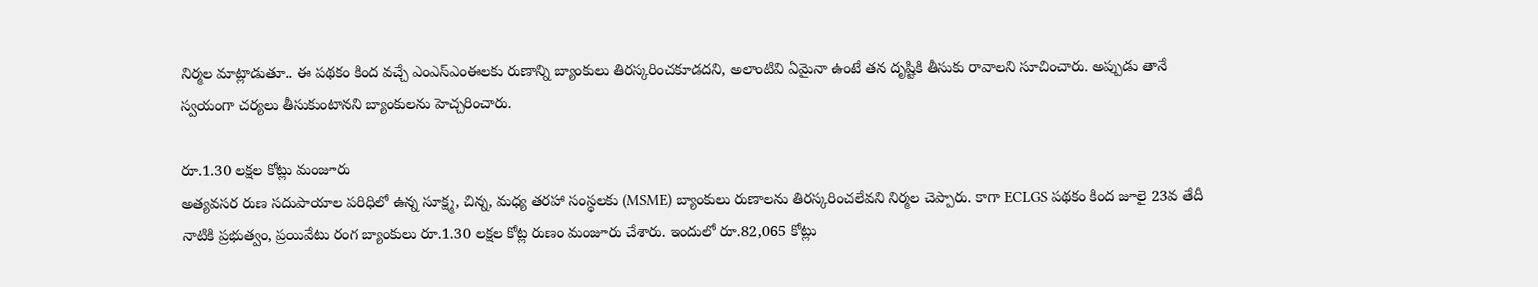నిర్మల మాట్లాడుతూ.. ఈ పథకం కింద వచ్చే ఎంఎస్ఎంఈలకు రుణాన్ని బ్యాంకులు తిరస్కరించకూడదని, అలాంటివి ఏమైనా ఉంటే తన దృష్టికి తీసుకు రావాలని సూచించారు. అప్పుడు తానే స్వయంగా చర్యలు తీసుకుంటానని బ్యాంకులను హెచ్చరించారు.

రూ.1.30 లక్షల కోట్లు మంజూరు
అత్యవసర రుణ సదుపాయాల పరిధిలో ఉన్న సూక్ష్మ, చిన్న, మధ్య తరహా సంస్థలకు (MSME) బ్యాంకులు రుణాలను తిరస్కరించలేవని నిర్మల చెప్పారు. కాగా ECLGS పథకం కింద జూలై 23వ తేదీ నాటికి ప్రభుత్వం, ప్రయివేటు రంగ బ్యాంకులు రూ.1.30 లక్షల కోట్ల రుణం మంజూరు చేశారు. ఇందులో రూ.82,065 కోట్లు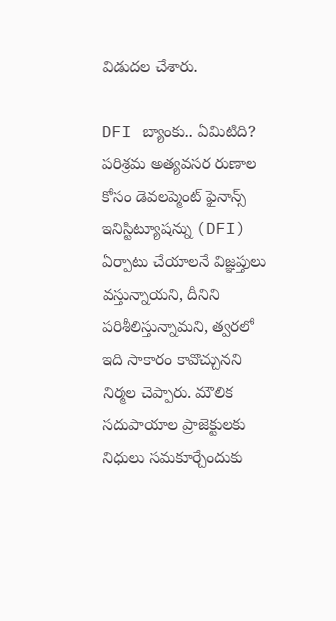విడుదల చేశారు.

DFI బ్యాంకు.. ఏమిటిది?
పరిశ్రమ అత్యవసర రుణాల కోసం డెవలప్మెంట్ ఫైనాన్స్ ఇనిస్టిట్యూషన్ను (DFI) ఏర్పాటు చేయాలనే విజ్ఞప్తులు వస్తున్నాయని, దీనిని పరిశీలిస్తున్నామని, త్వరలో ఇది సాకారం కావొచ్చునని నిర్మల చెప్పారు. మౌలిక సదుపాయాల ప్రాజెక్టులకు నిధులు సమకూర్చేందుకు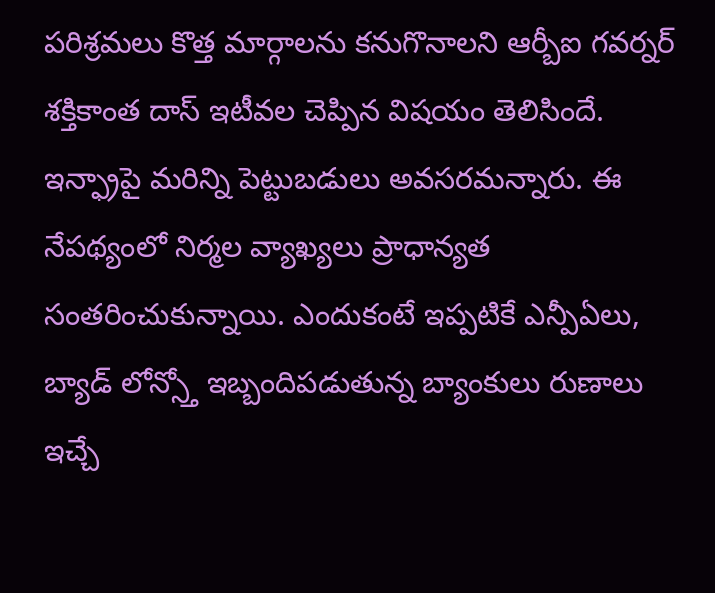పరిశ్రమలు కొత్త మార్గాలను కనుగొనాలని ఆర్బీఐ గవర్నర్ శక్తికాంత దాస్ ఇటీవల చెప్పిన విషయం తెలిసిందే. ఇన్ఫ్రాపై మరిన్ని పెట్టుబడులు అవసరమన్నారు. ఈ నేపథ్యంలో నిర్మల వ్యాఖ్యలు ప్రాధాన్యత సంతరించుకున్నాయి. ఎందుకంటే ఇప్పటికే ఎన్పీఏలు, బ్యాడ్ లోన్స్తో ఇబ్బందిపడుతున్న బ్యాంకులు రుణాలు ఇచ్చే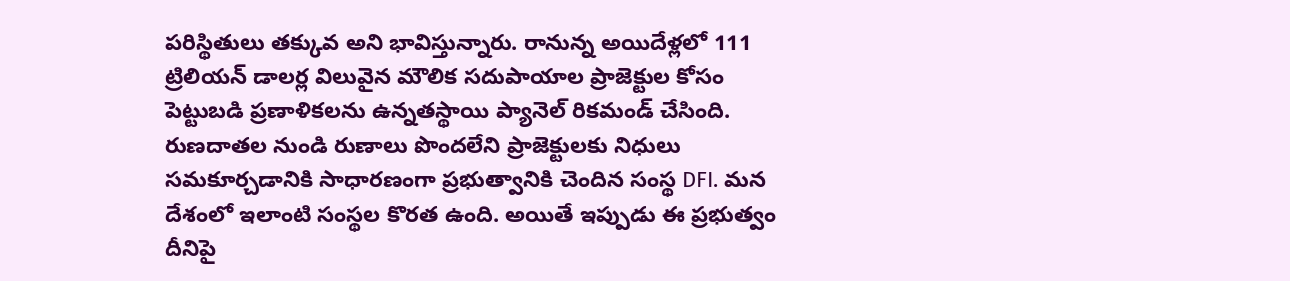పరిస్థితులు తక్కువ అని భావిస్తున్నారు. రానున్న అయిదేళ్లలో 111 ట్రిలియన్ డాలర్ల విలువైన మౌలిక సదుపాయాల ప్రాజెక్టుల కోసం పెట్టుబడి ప్రణాళికలను ఉన్నతస్థాయి ప్యానెల్ రికమండ్ చేసింది. రుణదాతల నుండి రుణాలు పొందలేని ప్రాజెక్టులకు నిధులు సమకూర్చడానికి సాధారణంగా ప్రభుత్వానికి చెందిన సంస్థ DFI. మన దేశంలో ఇలాంటి సంస్థల కొరత ఉంది. అయితే ఇప్పుడు ఈ ప్రభుత్వం దీనిపై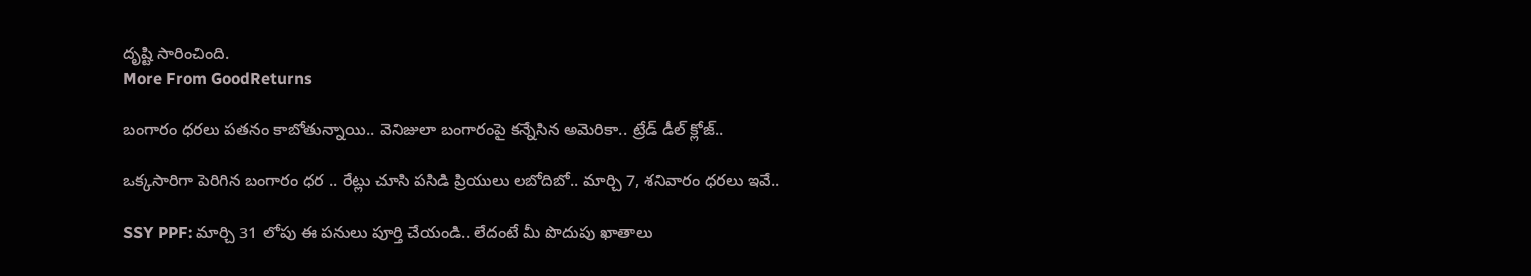దృష్టి సారించింది.
More From GoodReturns

బంగారం ధరలు పతనం కాబోతున్నాయి.. వెనిజులా బంగారంపై కన్నేసిన అమెరికా.. ట్రేడ్ డీల్ క్లోజ్..

ఒక్కసారిగా పెరిగిన బంగారం ధర .. రేట్లు చూసి పసిడి ప్రియులు లబోదిబో.. మార్చి 7, శనివారం ధరలు ఇవే..

SSY PPF: మార్చి 31 లోపు ఈ పనులు పూర్తి చేయండి.. లేదంటే మీ పొదుపు ఖాతాలు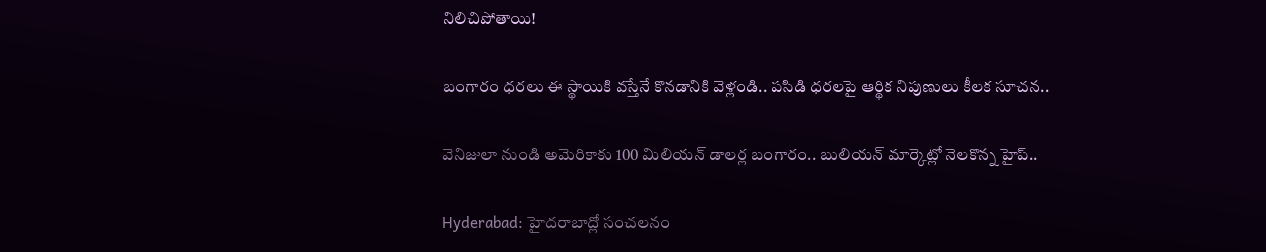నిలిచిపోతాయి!

బంగారం ధరలు ఈ స్థాయికి వస్తేనే కొనడానికి వెళ్లండి.. పసిడి ధరలపై ఆర్థిక నిపుణులు కీలక సూచన..

వెనిజులా నుండి అమెరికాకు 100 మిలియన్ డాలర్ల బంగారం.. బులియన్ మార్కెట్లో నెలకొన్న హైప్..

Hyderabad: హైదరాబాద్లో సంచలనం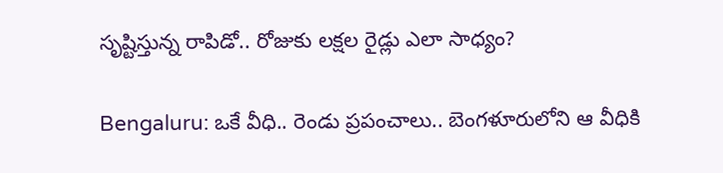సృష్టిస్తున్న రాపిడో.. రోజుకు లక్షల రైడ్లు ఎలా సాధ్యం?

Bengaluru: ఒకే వీధి.. రెండు ప్రపంచాలు.. బెంగళూరులోని ఆ వీధికి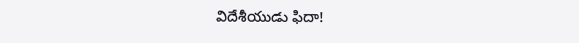విదేశీయుడు ఫిదా!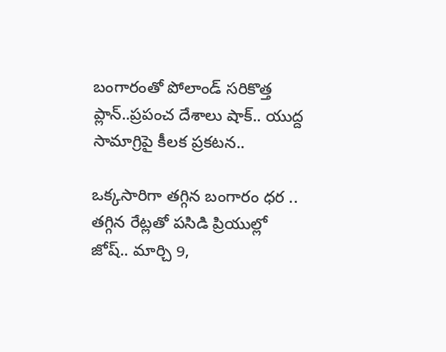బంగారంతో పోలాండ్ సరికొత్త ప్లాన్..ప్రపంచ దేశాలు షాక్.. యుద్ద సామాగ్రిపై కీలక ప్రకటన..

ఒక్కసారిగా తగ్గిన బంగారం ధర .. తగ్గిన రేట్లతో పసిడి ప్రియుల్లో జోష్.. మార్చి 9,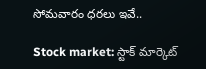సోమవారం ధరలు ఇవే..

Stock market: స్టాక్ మార్కెట్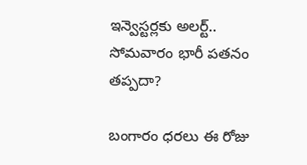ఇన్వెస్టర్లకు అలర్ట్.. సోమవారం భారీ పతనం తప్పదా?

బంగారం ధరలు ఈ రోజు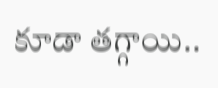కూడా తగ్గాయి..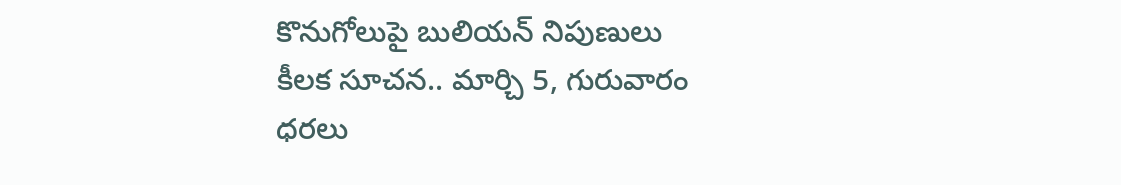కొనుగోలుపై బులియన్ నిపుణులు కీలక సూచన.. మార్చి 5, గురువారం ధరలు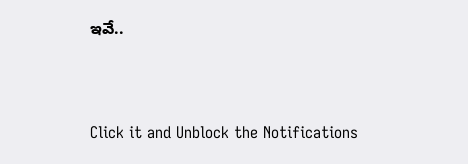ఇవే..



Click it and Unblock the Notifications